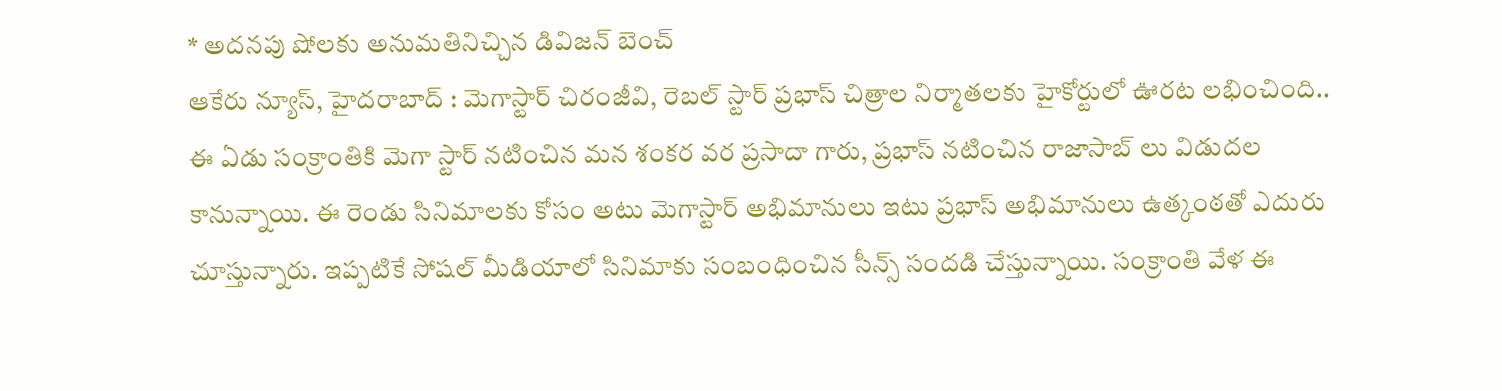* అదనపు షోలకు అనుమతినిచ్చిన డివిజన్ బెంచ్
ఆకేరు న్యూస్, హైదరాబాద్ : మెగాస్టార్ చిరంజీవి, రెబల్ స్టార్ ప్రభాస్ చిత్రాల నిర్మాతలకు హైకోర్టులో ఊరట లభించింది.. ఈ ఏడు సంక్రాంతికి మెగా స్టార్ నటించిన మన శంకర వర ప్రసాదా గారు, ప్రభాస్ నటించిన రాజాసాబ్ లు విడుదల కానున్నాయి. ఈ రెండు సినిమాలకు కోసం అటు మెగాస్టార్ అభిమానులు ఇటు ప్రభాస్ అభిమానులు ఉత్కంఠతో ఎదురు చూస్తున్నారు. ఇప్పటికే సోషల్ మీడియాలో సినిమాకు సంబంధించిన సీన్స్ సందడి చేస్తున్నాయి. సంక్రాంతి వేళ ఈ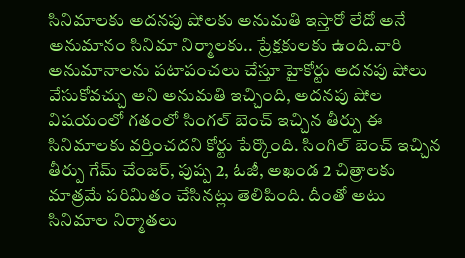సినిమాలకు అదనపు షోలకు అనుమతి ఇస్తారో లేదో అనే అనుమానం సినిమా నిర్మాలకు.. ప్రేక్షకులకు ఉంది.వారి అనుమానాలను పటాపంచలు చేస్తూ హైకోర్టు అదనపు షోలు వేసుకోవచ్చు అని అనుమతి ఇచ్చింది, అదనపు షోల విషయంలో గతంలో సింగల్ బెంచ్ ఇచ్చిన తీర్పు ఈ సినిమాలకు వర్తించదని కోర్టు పేర్కొంది. సింగిల్ బెంచ్ ఇచ్చిన తీర్పు గేమ్ చేంజర్, పుష్ప 2, ఓజీ, అఖండ 2 చిత్రాలకు మాత్రమే పరిమితం చేసినట్లు తెలిపింది. దీంతో అటు సినిమాల నిర్మాతలు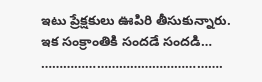ఇటు ప్రేక్షకులు ఊపిరి తీసుకున్నారు. ఇక సంక్రాంతికి సందడే సందడి…
………………………………………….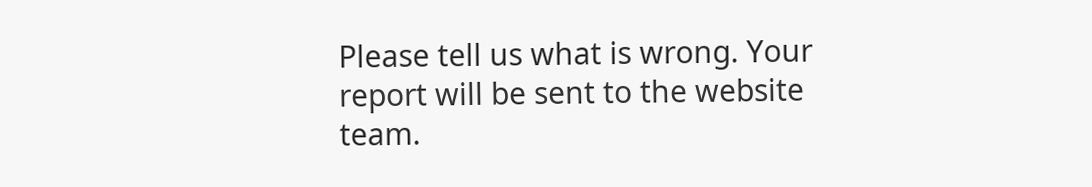Please tell us what is wrong. Your report will be sent to the website team.